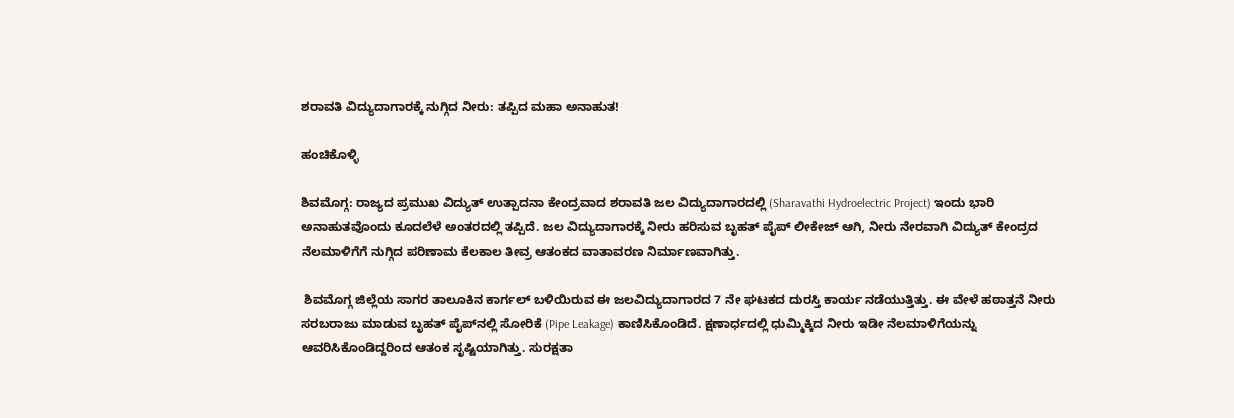ಶರಾವತಿ ವಿದ್ಯುದಾಗಾರಕ್ಕೆ ನುಗ್ಗಿದ ನೀರು: ತಪ್ಪಿದ ಮಹಾ ಅನಾಹುತ!

ಹಂಚಿಕೊಳ್ಳಿ

ಶಿವಮೊಗ್ಗ: ರಾಜ್ಯದ ಪ್ರಮುಖ ವಿದ್ಯುತ್ ಉತ್ಪಾದನಾ ಕೇಂದ್ರವಾದ ಶರಾವತಿ ಜಲ ವಿದ್ಯುದಾಗಾರದಲ್ಲಿ (Sharavathi Hydroelectric Project) ಇಂದು ಭಾರಿ ಅನಾಹುತವೊಂದು ಕೂದಲೆಳೆ ಅಂತರದಲ್ಲಿ ತಪ್ಪಿದೆ. ಜಲ ವಿದ್ಯುದಾಗಾರಕ್ಕೆ ನೀರು ಹರಿಸುವ ಬೃಹತ್ ಪೈಪ್ ಲೀಕೇಜ್ ಆಗಿ, ನೀರು ನೇರವಾಗಿ ವಿದ್ಯುತ್ ಕೇಂದ್ರದ ನೆಲಮಾಳಿಗೆಗೆ ನುಗ್ಗಿದ ಪರಿಣಾಮ ಕೆಲಕಾಲ ತೀವ್ರ ಆತಂಕದ ವಾತಾವರಣ ನಿರ್ಮಾಣವಾಗಿತ್ತು.

 ಶಿವಮೊಗ್ಗ ಜಿಲ್ಲೆಯ ಸಾಗರ ತಾಲೂಕಿನ ಕಾರ್ಗಲ್ ಬಳಿಯಿರುವ ಈ ಜಲವಿದ್ಯುದಾಗಾರದ 7 ನೇ ಘಟಕದ ದುರಸ್ತಿ ಕಾರ್ಯ ನಡೆಯುತ್ತಿತ್ತು. ಈ ವೇಳೆ ಹಠಾತ್ತನೆ ನೀರು ಸರಬರಾಜು ಮಾಡುವ ಬೃಹತ್ ಪೈಪ್‌ನಲ್ಲಿ ಸೋರಿಕೆ (Pipe Leakage) ಕಾಣಿಸಿಕೊಂಡಿದೆ. ಕ್ಷಣಾರ್ಧದಲ್ಲಿ ಧುಮ್ಮಿಕ್ಕಿದ ನೀರು ಇಡೀ ನೆಲಮಾಳಿಗೆಯನ್ನು ಆವರಿಸಿಕೊಂಡಿದ್ದರಿಂದ ಆತಂಕ ಸೃಷ್ಟಿಯಾಗಿತ್ತು. ಸುರಕ್ಷತಾ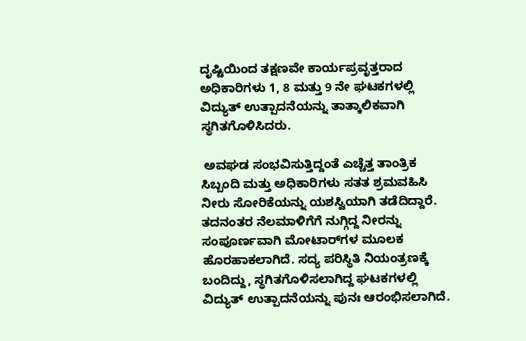ದೃಷ್ಟಿಯಿಂದ ತಕ್ಷಣವೇ ಕಾರ್ಯಪ್ರವೃತ್ತರಾದ ಅಧಿಕಾರಿಗಳು 1, 8 ಮತ್ತು 9 ನೇ ಘಟಕಗಳಲ್ಲಿ ವಿದ್ಯುತ್ ಉತ್ಪಾದನೆಯನ್ನು ತಾತ್ಕಾಲಿಕವಾಗಿ ಸ್ಥಗಿತಗೊಳಿಸಿದರು.

 ಅವಘಡ ಸಂಭವಿಸುತ್ತಿದ್ದಂತೆ ಎಚ್ಚೆತ್ತ ತಾಂತ್ರಿಕ ಸಿಬ್ಬಂದಿ ಮತ್ತು ಅಧಿಕಾರಿಗಳು ಸತತ ಶ್ರಮವಹಿಸಿ ನೀರು ಸೋರಿಕೆಯನ್ನು ಯಶಸ್ವಿಯಾಗಿ ತಡೆದಿದ್ದಾರೆ. ತದನಂತರ ನೆಲಮಾಳಿಗೆಗೆ ನುಗ್ಗಿದ್ದ ನೀರನ್ನು ಸಂಪೂರ್ಣವಾಗಿ ಮೋಟಾರ್‌ಗಳ ಮೂಲಕ ಹೊರಹಾಕಲಾಗಿದೆ. ಸದ್ಯ ಪರಿಸ್ಥಿತಿ ನಿಯಂತ್ರಣಕ್ಕೆ ಬಂದಿದ್ದು, ಸ್ಥಗಿತಗೊಳಿಸಲಾಗಿದ್ದ ಘಟಕಗಳಲ್ಲಿ ವಿದ್ಯುತ್ ಉತ್ಪಾದನೆಯನ್ನು ಪುನಃ ಆರಂಭಿಸಲಾಗಿದೆ.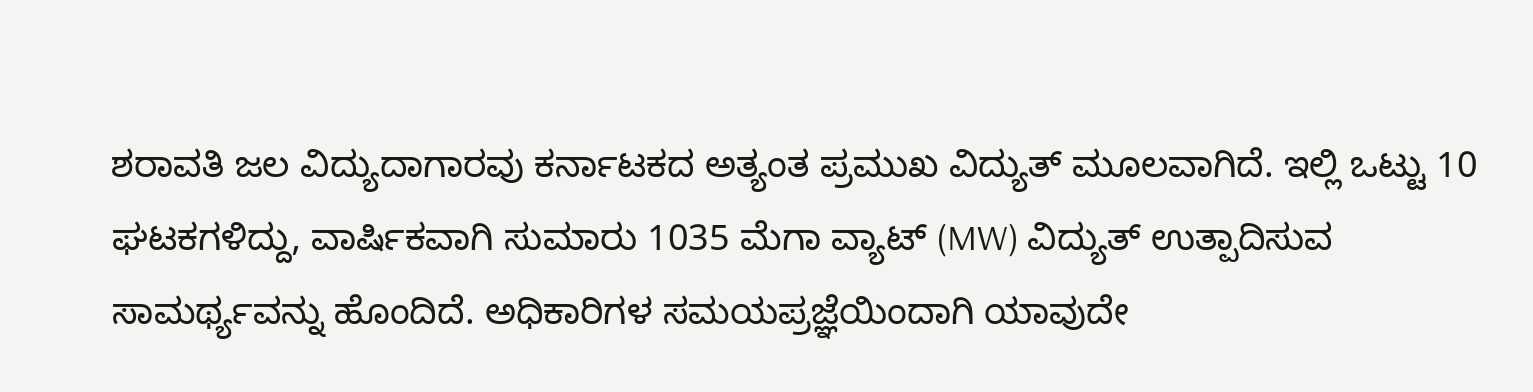ಶರಾವತಿ ಜಲ ವಿದ್ಯುದಾಗಾರವು ಕರ್ನಾಟಕದ ಅತ್ಯಂತ ಪ್ರಮುಖ ವಿದ್ಯುತ್ ಮೂಲವಾಗಿದೆ. ಇಲ್ಲಿ ಒಟ್ಟು 10 ಘಟಕಗಳಿದ್ದು, ವಾರ್ಷಿಕವಾಗಿ ಸುಮಾರು 1035 ಮೆಗಾ ವ್ಯಾಟ್ (MW) ವಿದ್ಯುತ್ ಉತ್ಪಾದಿಸುವ ಸಾಮರ್ಥ್ಯವನ್ನು ಹೊಂದಿದೆ. ಅಧಿಕಾರಿಗಳ ಸಮಯಪ್ರಜ್ಞೆಯಿಂದಾಗಿ ಯಾವುದೇ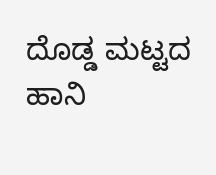ದೊಡ್ಡ ಮಟ್ಟದ ಹಾನಿ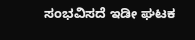ಸಂಭವಿಸದೆ ಇಡೀ ಘಟಕ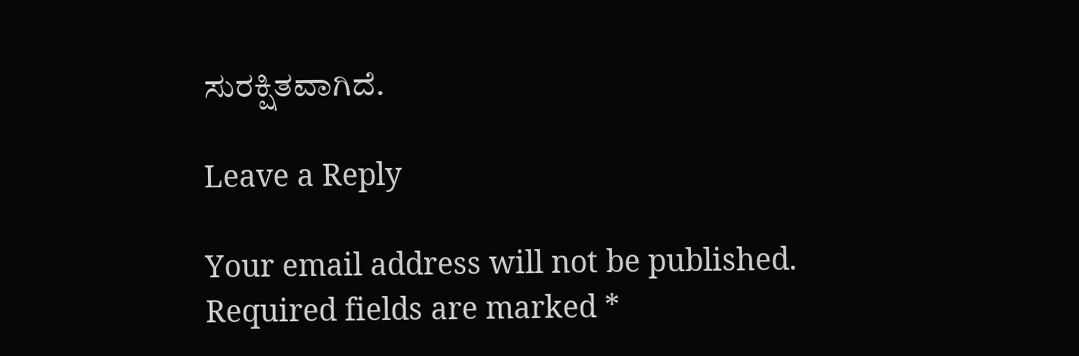ಸುರಕ್ಷಿತವಾಗಿದೆ.

Leave a Reply

Your email address will not be published. Required fields are marked *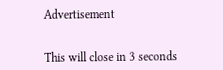Advertisement


This will close in 3 seconds